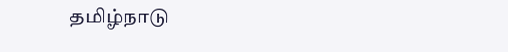தமிழ்நாடு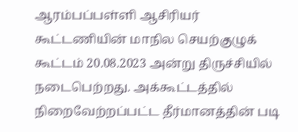ஆரம்பப்பள்ளி ஆசிரியர்
கூட்டணியின் மாநில செயற்குழுக் கூட்டம் 20.08.2023 அன்று திருச்சியில்
நடைபெற்றது. அக்கூட்டத்தில் நிறைவேற்றப்பட்ட தீர்மானத்தின் படி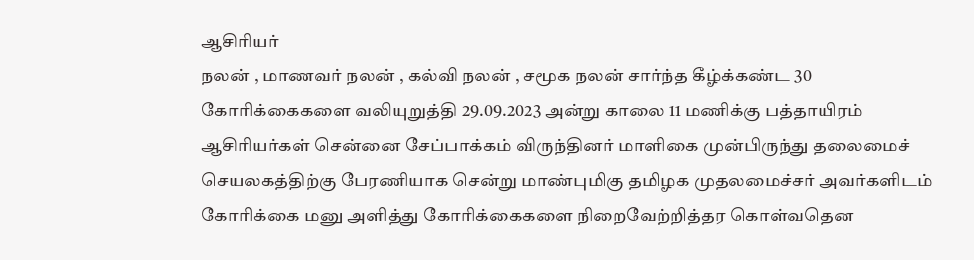ஆசிரியர்
நலன் , மாணவர் நலன் , கல்வி நலன் , சமூக நலன் சார்ந்த கீழ்க்கண்ட 30
கோரிக்கைகளை வலியுறுத்தி 29.09.2023 அன்று காலை 11 மணிக்கு பத்தாயிரம்
ஆசிரியர்கள் சென்னை சேப்பாக்கம் விருந்தினர் மாளிகை முன்பிருந்து தலைமைச்
செயலகத்திற்கு பேரணியாக சென்று மாண்புமிகு தமிழக முதலமைச்சர் அவர்களிடம்
கோரிக்கை மனு அளித்து கோரிக்கைகளை நிறைவேற்றித்தர கொள்வதென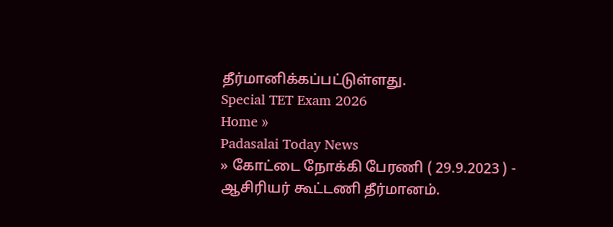தீர்மானிக்கப்பட்டுள்ளது.
Special TET Exam 2026
Home »
Padasalai Today News
» கோட்டை நோக்கி பேரணி ( 29.9.2023 ) - ஆசிரியர் கூட்டணி தீர்மானம்.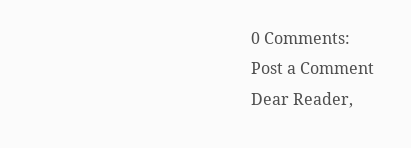0 Comments:
Post a Comment
Dear Reader,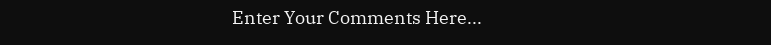Enter Your Comments Here...